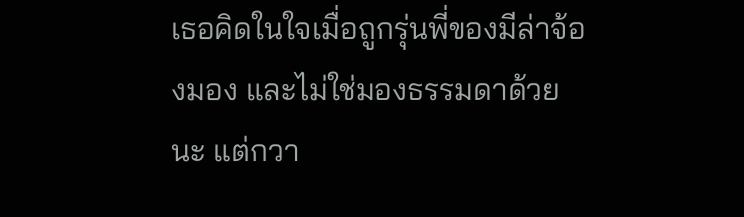เธอคิดในใจเมื่อถูกรุ่นพี่ของมีล่าจ้องมอง และไม่ใช่มองธรรมดาด้วยนะ แต่กวา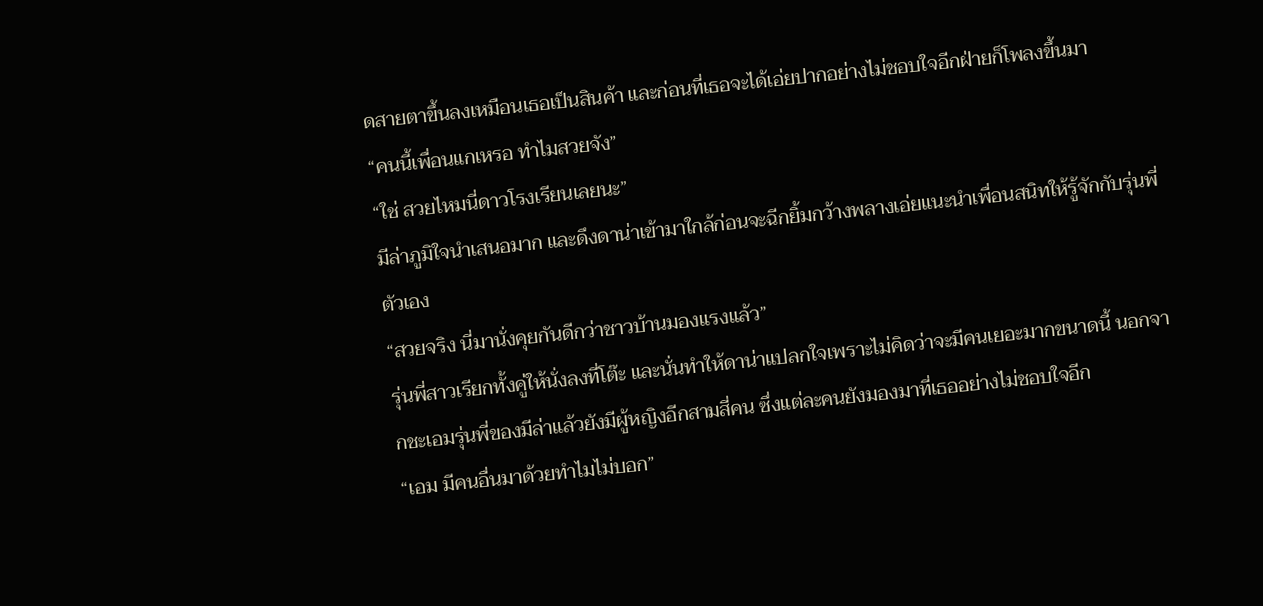ดสายตาขึ้นลงเหมือนเธอเป็นสินค้า และก่อนที่เธอจะได้เอ่ยปากอย่างไม่ชอบใจอีกฝ่ายก็โพลงขึ้นมา
“คนนี้เพื่อนแกเหรอ ทำไมสวยจัง”
“ใช่ สวยไหมนี่ดาวโรงเรียนเลยนะ”
มีล่าภูมิใจนำเสนอมาก และดึงดาน่าเข้ามาใกล้ก่อนจะฉีกยิ้มกว้างพลางเอ่ยแนะนำเพื่อนสนิทให้รู้จักกับรุ่นพี่ตัวเอง
“สวยจริง นี่มานั่งคุยกันดีกว่าชาวบ้านมองแรงแล้ว”
รุ่นพี่สาวเรียกทั้งคู่ให้นั่งลงที่โต๊ะ และนั่นทำให้ดาน่าแปลกใจเพราะไม่คิดว่าจะมีคนเยอะมากขนาดนี้ นอกจากชะเอมรุ่นพี่ของมีล่าแล้วยังมีผู้หญิงอีกสามสี่คน ซึ่งแต่ละคนยังมองมาที่เธออย่างไม่ชอบใจอีก
“เอม มีคนอื่นมาด้วยทำไมไม่บอก”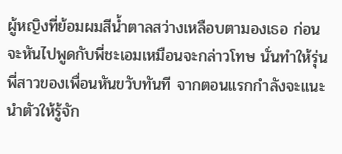ผู้หญิงที่ย้อมผมสีน้ำตาลสว่างเหลือบตามองเธอ ก่อนจะหันไปพูดกับพี่ชะเอมเหมือนจะกล่าวโทษ นั่นทำให้รุ่นพี่สาวของเพื่อนหันขวับทันที จากตอนแรกกำลังจะแนะนำตัวให้รู้จัก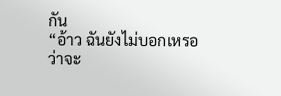กัน
“อ้าว ฉันยังไม่บอกเหรอว่าจะ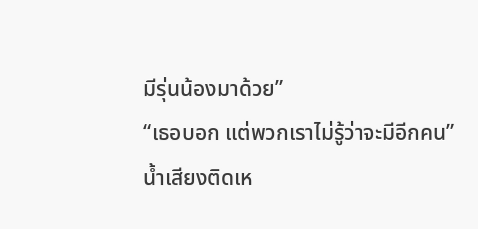มีรุ่นน้องมาด้วย”
“เธอบอก แต่พวกเราไม่รู้ว่าจะมีอีกคน”
น้ำเสียงติดเห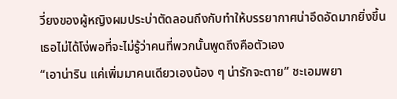วี่ยงของผู้หญิงผมประบ่าตัดลอนถึงกับทำให้บรรยากาศน่าอึดอัดมากยิ่งขึ้น เธอไม่ได้โง่พอที่จะไม่รู้ว่าคนที่พวกนั้นพูดถึงคือตัวเอง
“เอาน่าริน แค่เพิ่มมาคนเดียวเองน้อง ๆ น่ารักจะตาย” ชะเอมพยา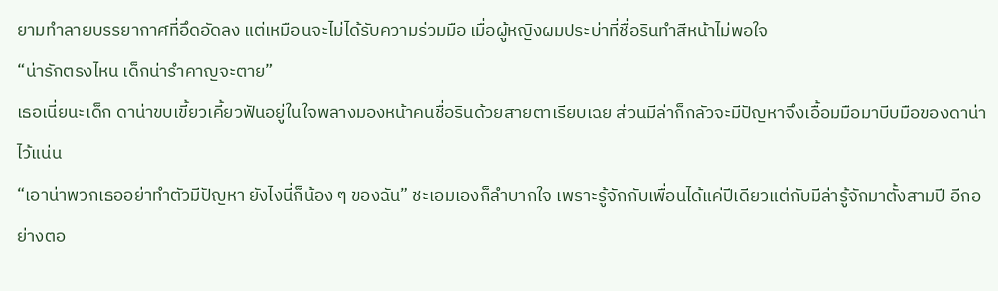ยามทำลายบรรยากาศที่อึดอัดลง แต่เหมือนจะไม่ได้รับความร่วมมือ เมื่อผู้หญิงผมประบ่าที่ชื่อรินทำสีหน้าไม่พอใจ
“น่ารักตรงไหน เด็กน่ารำคาญจะตาย”
เธอเนี่ยนะเด็ก ดาน่าขบเขี้ยวเคี้ยวฟันอยู่ในใจพลางมองหน้าคนชื่อรินด้วยสายตาเรียบเฉย ส่วนมีล่าก็กลัวจะมีปัญหาจึงเอื้อมมือมาบีบมือของดาน่าไว้แน่น
“เอาน่าพวกเธออย่าทำตัวมีปัญหา ยังไงนี่ก็น้อง ๆ ของฉัน” ชะเอมเองก็ลำบากใจ เพราะรู้จักกับเพื่อนได้แค่ปีเดียวแต่กับมีล่ารู้จักมาตั้งสามปี อีกอย่างตอ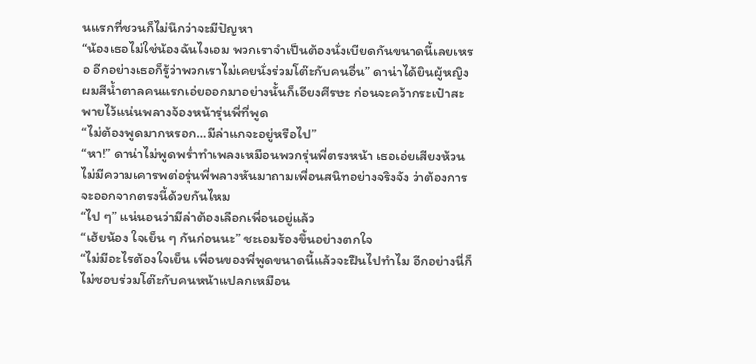นแรกที่ชวนก็ไม่นึกว่าจะมีปัญหา
“น้องเธอไม่ใช่น้องฉันไงเอม พวกเราจำเป็นต้องนั่งเบียดกันขนาดนี้เลยเหรอ อีกอย่างเธอก็รู้ว่าพวกเราไม่เคยนั่งร่วมโต๊ะกับคนอื่น” ดาน่าได้ยินผู้หญิงผมสีน้ำตาลคนแรกเอ่ยออกมาอย่างนั้นก็เอียงศีรษะ ก่อนจะคว้ากระเป๋าสะพายไว้แน่นพลางจ้องหน้ารุ่นพี่ที่พูด
“ไม่ต้องพูดมากหรอก…มีล่าแกจะอยู่หรือไป”
“หา!” ดาน่าไม่พูดพร่ำทำเพลงเหมือนพวกรุ่นพี่ตรงหน้า เธอเอ่ยเสียงห้วนไม่มีความเคารพต่อรุ่นพี่พลางหันมาถามเพื่อนสนิทอย่างจริงจัง ว่าต้องการจะออกจากตรงนี้ด้วยกันไหม
“ไป ๆ” แน่นอนว่ามีล่าต้องเลือกเพื่อนอยู่แล้ว
“เฮ้ยน้อง ใจเย็น ๆ กันก่อนนะ” ชะเอมร้องขึ้นอย่างตกใจ
“ไม่มีอะไรต้องใจเย็น เพื่อนของพี่พูดขนาดนี้แล้วจะฝืนไปทำไม อีกอย่างนี่ก็ไม่ชอบร่วมโต๊ะกับคนหน้าแปลกเหมือน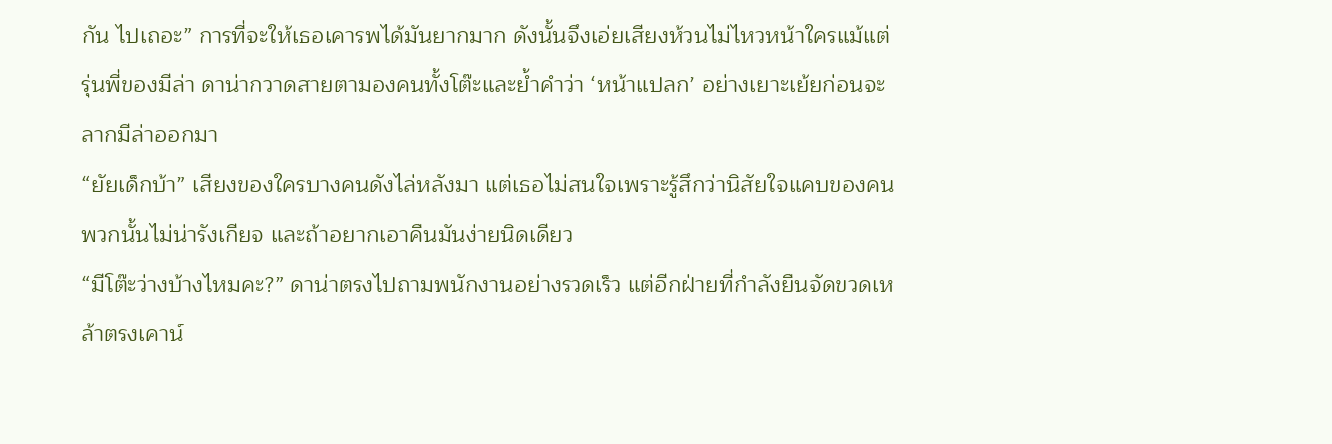กัน ไปเถอะ” การที่จะให้เธอเคารพได้มันยากมาก ดังนั้นจึงเอ่ยเสียงห้วนไม่ไหวหน้าใครแม้แต่รุ่นพี่ของมีล่า ดาน่ากวาดสายตามองคนทั้งโต๊ะและย้ำคำว่า ‘หน้าแปลก’ อย่างเยาะเย้ยก่อนจะลากมีล่าออกมา
“ยัยเด็กบ้า” เสียงของใครบางคนดังไล่หลังมา แต่เธอไม่สนใจเพราะรู้สึกว่านิสัยใจแคบของคนพวกนั้นไม่น่ารังเกียจ และถ้าอยากเอาคืนมันง่ายนิดเดียว
“มีโต๊ะว่างบ้างไหมคะ?” ดาน่าตรงไปถามพนักงานอย่างรวดเร็ว แต่อีกฝ่ายที่กำลังยืนจัดขวดเหล้าตรงเคาน์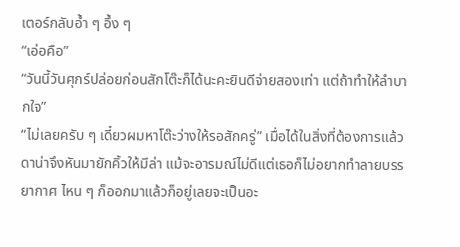เตอร์กลับอ้ำ ๆ อึ้ง ๆ
“เอ่อคือ”
“วันนี้วันศุกร์ปล่อยก่อนสักโต๊ะก็ได้นะคะยินดีจ่ายสองเท่า แต่ถ้าทำให้ลำบากใจ”
“ไม่เลยครับ ๆ เดี๋ยวผมหาโต๊ะว่างให้รอสักครู่” เมื่อได้ในสิ่งที่ต้องการแล้วดาน่าจึงหันมายักคิ้วให้มีล่า แม้จะอารมณ์ไม่ดีแต่เธอก็ไม่อยากทำลายบรรยากาศ ไหน ๆ ก็ออกมาแล้วก็อยู่เลยจะเป็นอะ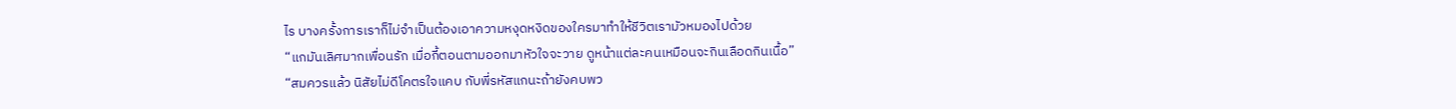ไร บางครั้งการเราก็ไม่จำเป็นต้องเอาความหงุดหงิดของใครมาทำให้ชีวิตเรามัวหมองไปด้วย
“แกมันเลิศมากเพื่อนรัก เมื่อกี้ตอนตามออกมาหัวใจจะวาย ดูหน้าแต่ละคนเหมือนจะกินเลือดกินเนื้อ”
“สมควรแล้ว นิสัยไม่ดีโคตรใจแคบ กับพี่รหัสแกนะถ้ายังคบพว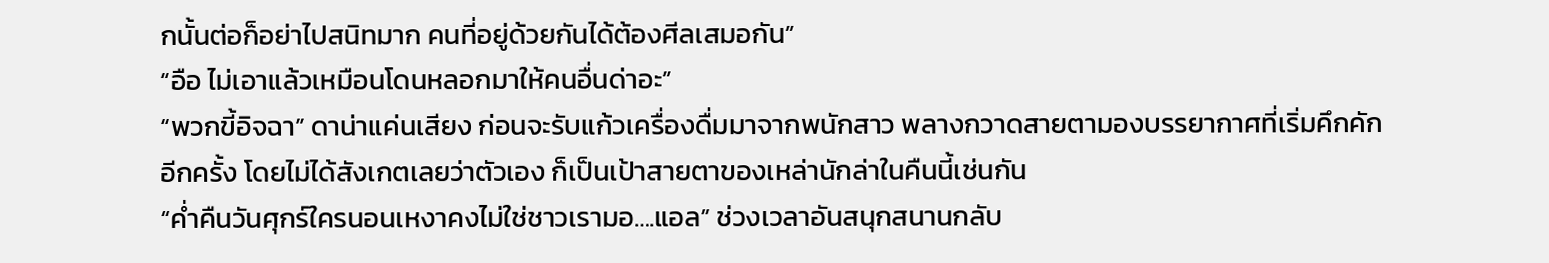กนั้นต่อก็อย่าไปสนิทมาก คนที่อยู่ด้วยกันได้ต้องศีลเสมอกัน”
“อือ ไม่เอาแล้วเหมือนโดนหลอกมาให้คนอื่นด่าอะ”
“พวกขี้อิจฉา” ดาน่าแค่นเสียง ก่อนจะรับแก้วเครื่องดื่มมาจากพนักสาว พลางกวาดสายตามองบรรยากาศที่เริ่มคึกคักอีกครั้ง โดยไม่ได้สังเกตเลยว่าตัวเอง ก็เป็นเป้าสายตาของเหล่านักล่าในคืนนี้เช่นกัน
“ค่ำคืนวันศุกร์ใครนอนเหงาคงไม่ใช่ชาวเรามอ….แอล” ช่วงเวลาอันสนุกสนานกลับ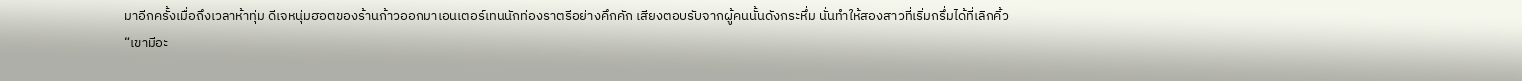มาอีกครั้งเมื่อถึงเวลาห้าทุ่ม ดีเจหนุ่มฮอตของร้านก้าวออกมาเอนเตอร์เทนนักท่องราตรีอย่างคึกคัก เสียงตอบรับจากผู้คนนั้นดังกระหึ่ม นั่นทำให้สองสาวที่เริ่มกรึ่มได้ที่เลิกคิ้ว
“เขามีอะ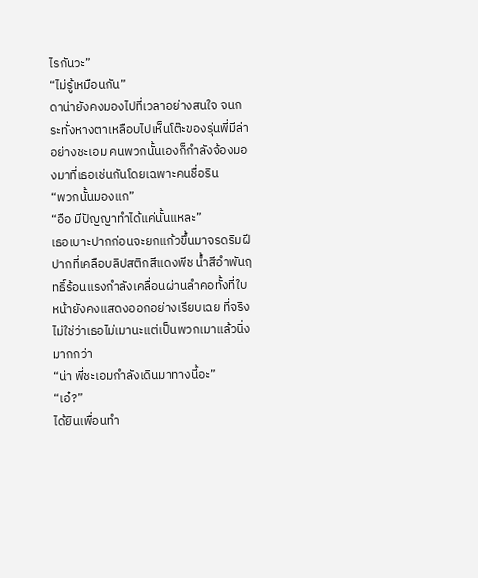ไรกันวะ”
“ไม่รู้เหมือนกัน”
ดาน่ายังคงมองไปที่เวลาอย่างสนใจ จนกระทั่งหางตาเหลือบไปเห็นโต๊ะของรุ่นพี่มีล่าอย่างชะเอม คนพวกนั้นเองก็กำลังจ้องมองมาที่เธอเช่นกันโดยเฉพาะคนชื่อริน
“พวกนั้นมองแก”
“อือ มีปัญญาทำได้แค่นั้นแหละ”
เธอเบาะปากก่อนจะยกแก้วขึ้นมาจรดริมฝีปากที่เคลือบลิปสติกสีแดงพีช น้ำสีอำพันฤทธิ์ร้อนแรงกำลังเคลื่อนผ่านลำคอทั้งที่ใบหน้ายังคงแสดงออกอย่างเรียบเฉย ที่จริงไม่ใช่ว่าเธอไม่เมานะแต่เป็นพวกเมาแล้วนิ่งมากกว่า
“น่า พี่ชะเอมกำลังเดินมาทางนี้อะ”
“เอ๋?”
ได้ยินเพื่อนทำ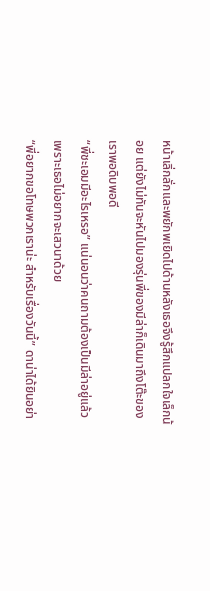หน้าเลิ่กลั่กและพยักพเยิดไปด้านหลังเธอจึงรู้สึกแปลกใจเล็กน้อย แต่ยังไม่ทันจะหันไปมองรุ่นพี่ของมีล่าก็เดินมาถึงโต๊ะของเราพอดิบพอดี
“พี่ชะเอมมีอะไรเหรอ” แน่นอนว่าคนถามต้องเป็นมีล่าอยู่แล้ว เพราะเธอไม่อยากจะเสวนาด้วย
“พี่อยากขอโทษพวกเราน่ะ สำหรับเรื่องวันนี้” ดาน่าได้ยินอย่า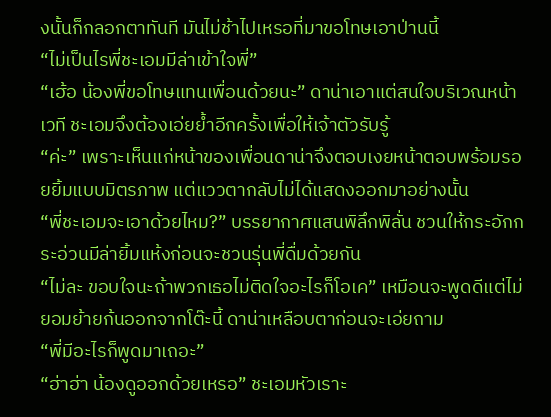งนั้นก็กลอกตาทันที มันไม่ช้าไปเหรอที่มาขอโทษเอาป่านนี้
“ไม่เป็นไรพี่ชะเอมมีล่าเข้าใจพี่”
“เฮ้อ น้องพี่ขอโทษแทนเพื่อนด้วยนะ” ดาน่าเอาแต่สนใจบริเวณหน้าเวที ชะเอมจึงต้องเอ่ยย้ำอีกครั้งเพื่อให้เจ้าตัวรับรู้
“ค่ะ” เพราะเห็นแก่หน้าของเพื่อนดาน่าจึงตอบเงยหน้าตอบพร้อมรอยยิ้มแบบมิตรภาพ แต่แววตากลับไม่ได้แสดงออกมาอย่างนั้น
“พี่ชะเอมจะเอาด้วยไหม?” บรรยากาศแสนพิลึกพิลั่น ชวนให้กระอักกระอ่วนมีล่ายิ้มแห้งก่อนจะชวนรุ่นพี่ดื่มด้วยกัน
“ไม่ละ ขอบใจนะถ้าพวกเธอไม่ติดใจอะไรก็โอเค” เหมือนจะพูดดีแต่ไม่ยอมย้ายก้นออกจากโต๊ะนี้ ดาน่าเหลือบตาก่อนจะเอ่ยถาม
“พี่มีอะไรก็พูดมาเถอะ”
“ฮ่าฮ่า น้องดูออกด้วยเหรอ” ชะเอมหัวเราะ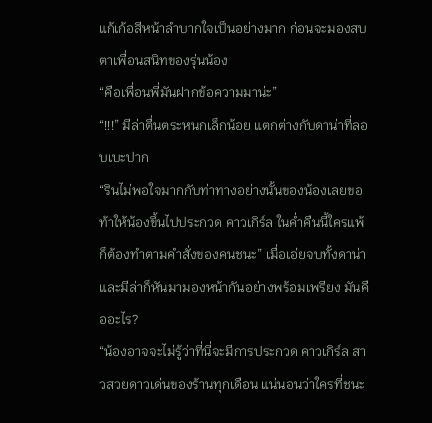แก้เก้อสีหน้าลำบากใจเป็นอย่างมาก ก่อนจะมองสบตาเพื่อนสนิทของรุ่นน้อง
“คือเพื่อนพี่มันฝากข้อความมาน่ะ”
“!!!” มีล่าตื่นตระหนกเล็กน้อย แตกต่างกับดาน่าที่ลอบเบะปาก
“รินไม่พอใจมากกับท่าทางอย่างนั้นของน้องเลยขอท้าให้น้องขึ้นไปประกวด คาวเกิร์ล ในค่ำคืนนี้ใครแพ้ก็ต้องทำตามคำสั่งของคนชนะ” เมื่อเอ่ยจบทั้งดาน่าและมีล่าก็หันมามองหน้ากันอย่างพร้อมเพรียง มันคืออะไร?
“น้องอาจจะไม่รู้ว่าที่นี่จะมีการประกวด คาวเกิร์ล สาวสวยดาวเด่นของร้านทุกเดือน แน่นอนว่าใครที่ชนะ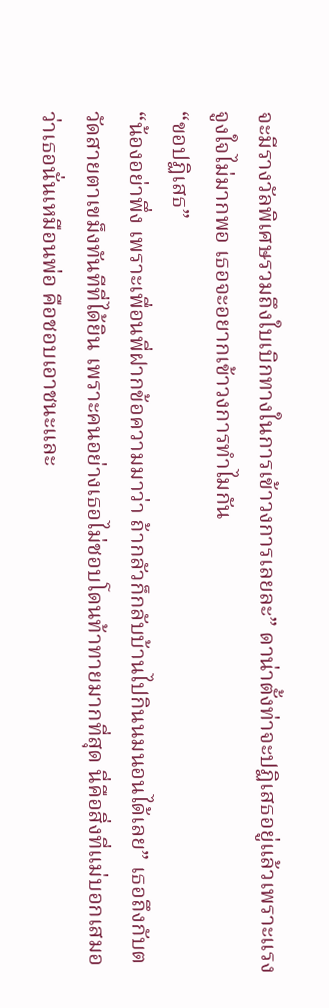จะมีรางวัลพิเศษรวมถึงใบเบิกทางในการเข้าวงการเลยละ” ดาน่าตั้งท่าจะปฏิเสธอยู่แล้วเพราะแรงจูงใจไม่มากพอ เธอจะอยากเข้าวงการทำไมกัน
“ขอปฏิเสธ”
“น้องอย่าพึ่ง เพราะเพื่อนพี่ฝากข้อความมาว่า ถ้ากลัวก็กลับบ้านไปกินนมนอนได้เลย” เธอถึงกับตวัดสายตาเขม็งทันทีที่ได้ยิน เพราะคนอย่างเธอไม่ชอบโดนท้าทายมากที่สุด นี่คือสิ่งที่แม่บอกเสมอว่าเธอนั่นเหมือนพ่อ คือชอบเอาชนะและ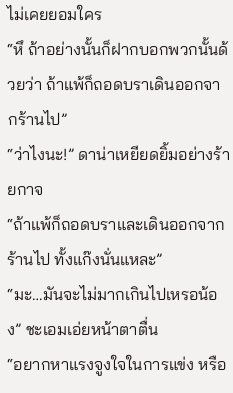ไม่เคยยอมใคร
“หึ ถ้าอย่างนั้นก็ฝากบอกพวกนั้นด้วยว่า ถ้าแพ้ก็ถอดบราเดินออกจากร้านไป”
“ว่าไงนะ!” ดาน่าเหยียดยิ้มอย่างร้ายกาจ
“ถ้าแพ้ก็ถอดบราและเดินออกจากร้านไป ทั้งแก๊งนั่นแหละ”
“มะ…มันจะไม่มากเกินไปเหรอน้อง” ชะเอมเอ่ยหน้าตาตื่น
“อยากหาแรงจูงใจในการแข่ง หรือ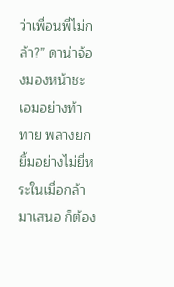ว่าเพื่อนพี่ไม่กล้า?” ดาน่าจ้องมองหน้าชะเอมอย่างท้าทาย พลางยกยิ้มอย่างไม่ยี่หระในเมื่อกล้ามาเสนอ ก็ต้อง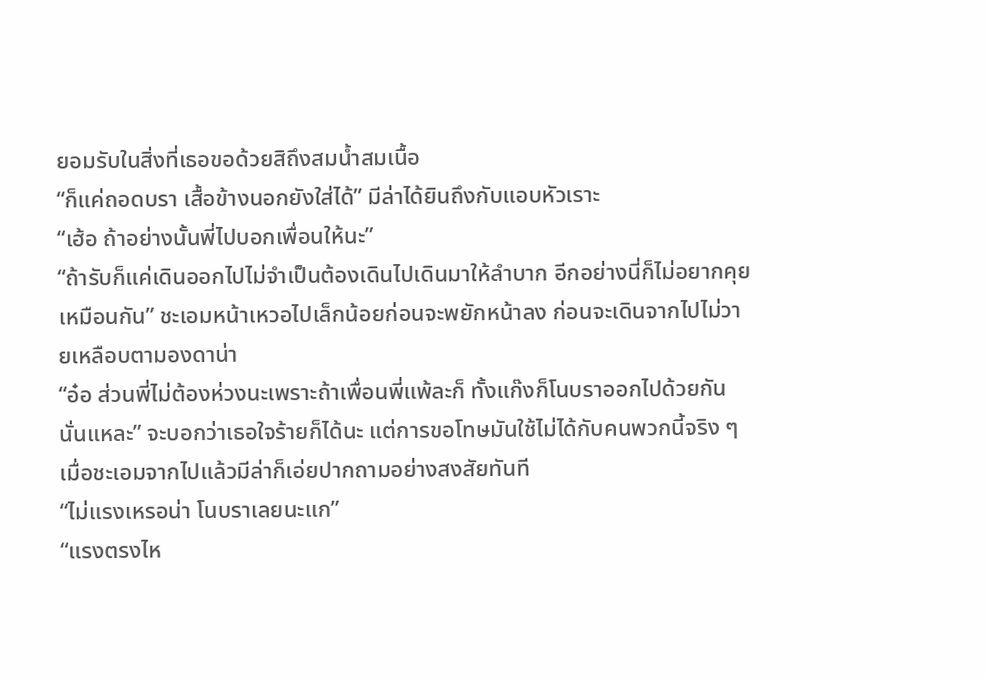ยอมรับในสิ่งที่เธอขอด้วยสิถึงสมน้ำสมเนื้อ
“ก็แค่ถอดบรา เสื้อข้างนอกยังใส่ได้” มีล่าได้ยินถึงกับแอบหัวเราะ
“เฮ้อ ถ้าอย่างนั้นพี่ไปบอกเพื่อนให้นะ”
“ถ้ารับก็แค่เดินออกไปไม่จำเป็นต้องเดินไปเดินมาให้ลำบาก อีกอย่างนี่ก็ไม่อยากคุยเหมือนกัน” ชะเอมหน้าเหวอไปเล็กน้อยก่อนจะพยักหน้าลง ก่อนจะเดินจากไปไม่วายเหลือบตามองดาน่า
“อ๋อ ส่วนพี่ไม่ต้องห่วงนะเพราะถ้าเพื่อนพี่แพ้ละก็ ทั้งแก๊งก็โนบราออกไปด้วยกันนั่นแหละ” จะบอกว่าเธอใจร้ายก็ได้นะ แต่การขอโทษมันใช้ไม่ได้กับคนพวกนี้จริง ๆ เมื่อชะเอมจากไปแล้วมีล่าก็เอ่ยปากถามอย่างสงสัยทันที
“ไม่แรงเหรอน่า โนบราเลยนะแก”
“แรงตรงไห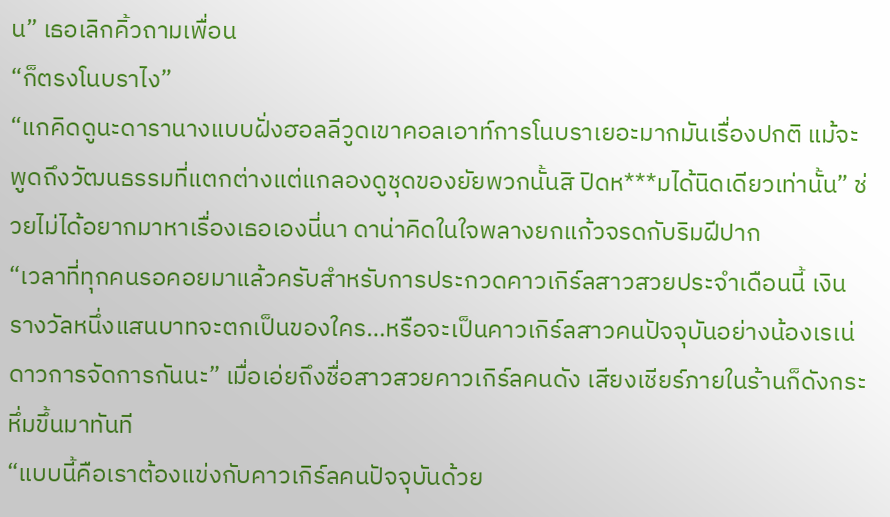น” เธอเลิกคิ้วถามเพื่อน
“ก็ตรงโนบราไง”
“แกคิดดูนะดารานางแบบฝั่งฮอลลีวูดเขาคอลเอาท์การโนบราเยอะมากมันเรื่องปกติ แม้จะพูดถึงวัฒนธรรมที่แตกต่างแต่แกลองดูชุดของยัยพวกนั้นสิ ปิดห***มได้นิดเดียวเท่านั้น” ช่วยไม่ได้อยากมาหาเรื่องเธอเองนี่นา ดาน่าคิดในใจพลางยกแก้วจรดกับริมฝีปาก
“เวลาที่ทุกคนรอคอยมาแล้วครับสำหรับการประกวดคาวเกิร์ลสาวสวยประจำเดือนนี้ เงินรางวัลหนึ่งแสนบาทจะตกเป็นของใคร…หรือจะเป็นคาวเกิร์ลสาวคนปัจจุบันอย่างน้องเรเน่ ดาวการจัดการกันนะ” เมื่อเอ่ยถึงชื่อสาวสวยคาวเกิร์ลคนดัง เสียงเชียร์ภายในร้านก็ดังกระหึ่มขึ้นมาทันที
“แบบนี้คือเราต้องแข่งกับคาวเกิร์ลคนปัจจุบันด้วย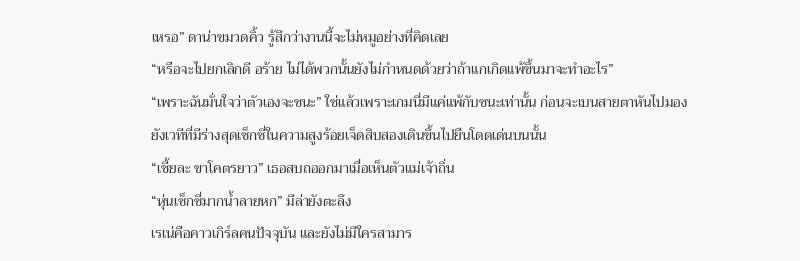เหรอ” ดาน่าขมวดคิ้ว รู้สึกว่างานนี้จะไม่หมูอย่างที่คิดเลย
“หรือจะไปยกเลิกดี อร้าย ไม่ได้พวกนั้นยังไม่กำหนดด้วยว่าถ้าแกเกิดแพ้ขึ้นมาจะทำอะไร”
“เพราะฉันมั่นใจว่าตัวเองจะชนะ” ใช่แล้วเพราะเกมนี่มีแค่แพ้กับชนะเท่านั้น ก่อนจะเบนสายตาหันไปมองยังเวทีที่มีร่างสุดเซ็กซี่ในความสูงร้อยเจ็ดสิบสองเดินขึ้นไปยืนโดดเด่นบนนั้น
“เชี้ยละ ขาโคตรยาว” เธอสบถออกมาเมื่อเห็นตัวแม่เจ้าถิ่น
“หุ่นเซ็กซี่มากน้ำลายหก” มีล่ายังตะลึง
เรเน่คือคาวเกิร์ลคนปัจจุบัน และยังไม่มีใครสามาร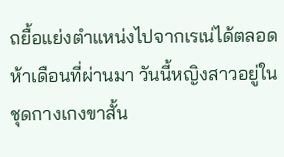ถยื้อแย่งตำแหน่งไปจากเรเน่ได้ตลอดห้าเดือนที่ผ่านมา วันนี้หญิงสาวอยู่ในชุดกางเกงขาสั้น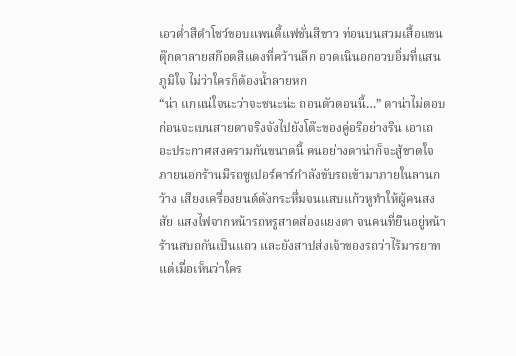เอวต่ำสีดำโชว์ขอบแพนตี้แฟชั่นสีขาว ท่อนบนสวมเสื้อแขนตุ๊กตาลายสก๊อตสีแดงที่คว้านลึก อวดเนินอกอวบอิ่มที่แสนภูมิใจ ไม่ว่าใครก็ต้องน้ำลายหก
“น่า แกแน่ใจนะว่าจะชนะน่ะ ถอนตัวตอนนี้…” ดาน่าไม่ตอบก่อนจะเบนสายตาจริงจังไปยังโต๊ะของคู่อริอย่างริน เอาเถอะประกาศสงครามกันขนาดนี้ คนอย่างดาน่าก็จะสู้ขาดใจ
ภายนอกร้านมีรถซูเปอร์คาร์กำลังขับรถเข้ามาภายในลานกว้าง เสียงเครื่องยนต์ดังกระหึ่มจนแสบแก้วหูทำให้ผู้คนสงสัย แสงไฟจากหน้ารถหรูสาดส่องแยงตา จนคนที่ยืนอยู่หน้าร้านสบถกันเป็นแถว และยังสาปส่งเจ้าของรถว่าไร้มารยาท
แต่เมื่อเห็นว่าใคร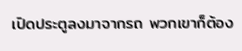เปิดประตูลงมาจากรถ พวกเขาก็ต้อง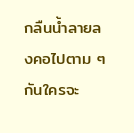กลืนน้ำลายลงคอไปตาม ๆ กันใครจะ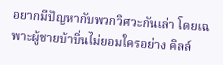อยากมีปัญหากับพวกวิศวะกันเล่า โดยเฉพาะผู้ชายบ้าบิ่นไม่ยอมใครอย่าง คิลล์